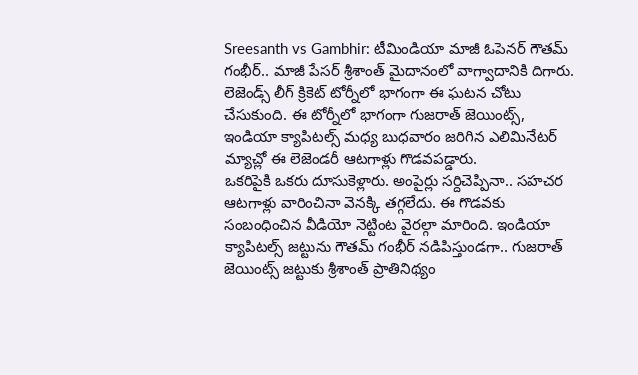Sreesanth vs Gambhir: టీమిండియా మాజీ ఓపెనర్ గౌతమ్ గంభీర్.. మాజీ పేసర్ శ్రీశాంత్ మైదానంలో వాగ్వాదానికి దిగారు. లెజెండ్స్ లీగ్ క్రికెట్ టోర్నీలో భాగంగా ఈ ఘటన చోటు చేసుకుంది. ఈ టోర్నీలో భాగంగా గుజరాత్ జెయింట్స్, ఇండియా క్యాపిటల్స్ మధ్య బుధవారం జరిగిన ఎలిమినేటర్ మ్యాచ్లో ఈ లెజెండరీ ఆటగాళ్లు గొడవపడ్డారు.
ఒకరిపైకి ఒకరు దూసుకెళ్లారు. అంపైర్లు సర్దిచెప్పినా.. సహచర ఆటగాళ్లు వారించినా వెనక్కి తగ్గలేదు. ఈ గొడవకు సంబంధించిన వీడియో నెట్టింట వైరల్గా మారింది. ఇండియా క్యాపిటల్స్ జట్టును గౌతమ్ గంభీర్ నడిపిస్తుండగా.. గుజరాత్ జెయింట్స్ జట్టుకు శ్రీశాంత్ ప్రాతినిథ్యం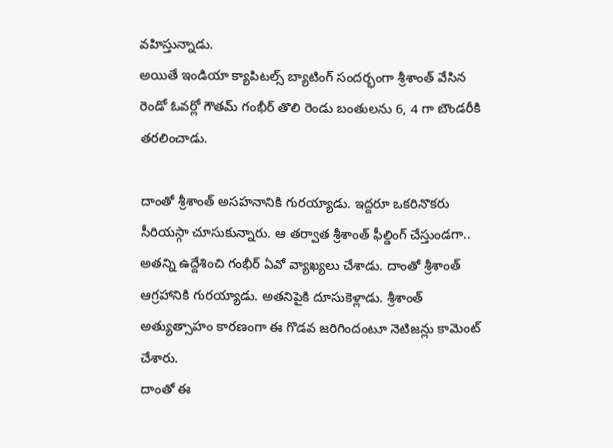వహిస్తున్నాడు.
అయితే ఇండియా క్యాపిటల్స్ బ్యాటింగ్ సందర్భంగా శ్రీశాంత్ వేసిన రెండో ఓవర్లో గౌతమ్ గంభీర్ తొలి రెండు బంతులను 6, 4 గా బౌండరీకి తరలించాడు.

దాంతో శ్రీశాంత్ అసహనానికి గురయ్యాడు. ఇద్దరూ ఒకరినొకరు సీరియస్గా చూసుకున్నారు. ఆ తర్వాత శ్రీశాంత్ ఫీల్డింగ్ చేస్తుండగా.. అతన్ని ఉద్దేశించి గంభీర్ ఏవో వ్యాఖ్యలు చేశాడు. దాంతో శ్రీశాంత్ ఆగ్రహానికి గురయ్యాడు. అతనిపైకి దూసుకెళ్లాడు. శ్రీశాంత్ అత్యుత్సాహం కారణంగా ఈ గొడవ జరిగిందంటూ నెటిజన్లు కామెంట్ చేశారు.
దాంతో ఈ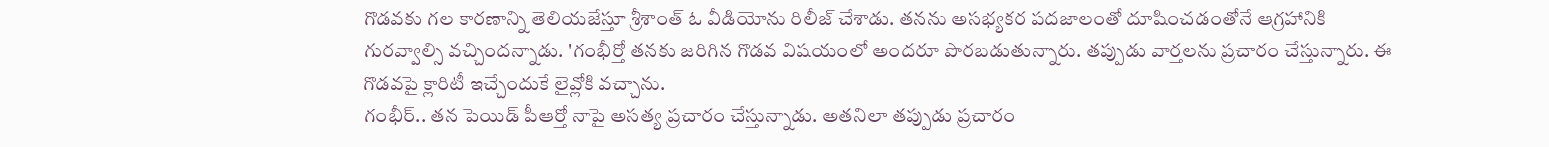గొడవకు గల కారణాన్ని తెలియజేస్తూ శ్రీశాంత్ ఓ వీడియోను రిలీజ్ చేశాడు. తనను అసభ్యకర పదజాలంతో దూషించడంతోనే ఆగ్రహానికి గురవ్వాల్సి వచ్చిందన్నాడు. 'గంభీర్తో తనకు జరిగిన గొడవ విషయంలో అందరూ పొరబడుతున్నారు. తప్పుడు వార్తలను ప్రచారం చేస్తున్నారు. ఈ గొడవపై క్లారిటీ ఇచ్చేందుకే లైవ్లోకి వచ్చాను.
గంభీర్.. తన పెయిడ్ పీఆర్తో నాపై అసత్య ప్రచారం చేస్తున్నాడు. అతనిలా తప్పుడు ప్రచారం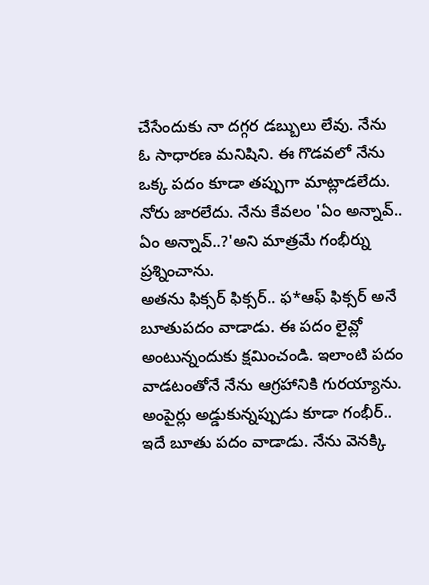చేసేందుకు నా దగ్గర డబ్బులు లేవు. నేను ఓ సాధారణ మనిషిని. ఈ గొడవలో నేను ఒక్క పదం కూడా తప్పుగా మాట్లాడలేదు. నోరు జారలేదు. నేను కేవలం 'ఏం అన్నావ్.. ఏం అన్నావ్..?'అని మాత్రమే గంభీర్ను ప్రశ్నించాను.
అతను ఫిక్సర్ ఫిక్సర్.. ఫ*ఆఫ్ ఫిక్సర్ అనే బూతుపదం వాడాడు. ఈ పదం లైవ్లో అంటున్నందుకు క్షమించండి. ఇలాంటి పదం వాడటంతోనే నేను ఆగ్రహానికి గురయ్యాను. అంపైర్లు అడ్డుకున్నప్పుడు కూడా గంభీర్.. ఇదే బూతు పదం వాడాడు. నేను వెనక్కి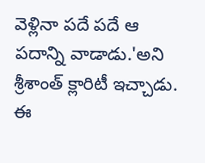వెళ్లినా పదే పదే ఆ పదాన్ని వాడాడు.'అని శ్రీశాంత్ క్లారిటీ ఇచ్చాడు.
ఈ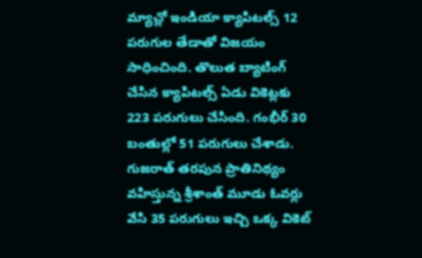మ్యాచ్లో ఇండియా క్యాపిటల్స్ 12 పరుగుల తేడాతో విజయం సాధించింది. తొలుత బ్యాటింగ్ చేసిన క్యాపిటల్స్ ఏడు వికెట్లకు 223 పరుగులు చేసింది. గంభీర్ 30 బంతుల్లో 51 పరుగులు చేశాడు. గుజరాత్ తరపున ప్రాతినిథ్యం వహిస్తున్న శ్రీశాంత్ మూడు ఓవర్లు వేసి 35 పరుగులు ఇచ్చి ఒక్క వికెట్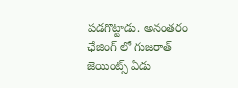పడగొట్టాడు. అనంతరం ఛేజింగ్ లో గుజరాత్ జెయింట్స్ ఏడు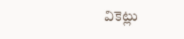వికెట్లు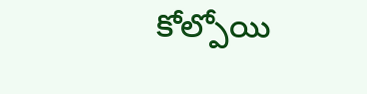కోల్పోయి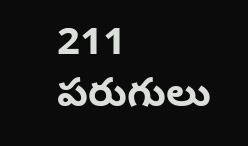211 పరుగులు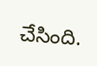చేసింది.